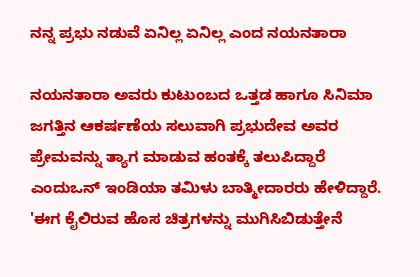ನನ್ನ ಪ್ರಭು ನಡುವೆ ಏನಿಲ್ಲ ಏನಿಲ್ಲ ಎಂದ ನಯನತಾರಾ

ನಯನತಾರಾ ಅವರು ಕುಟುಂಬದ ಒತ್ತಡ ಹಾಗೂ ಸಿನಿಮಾ ಜಗತ್ತಿನ ಆಕರ್ಷಣೆಯ ಸಲುವಾಗಿ ಪ್ರಭುದೇವ ಅವರ ಪ್ರೇಮವನ್ನು ತ್ಯಾಗ ಮಾಡುವ ಹಂತಕ್ಕೆ ತಲುಪಿದ್ದಾರೆ ಎಂದುಒನ್ ಇಂಡಿಯಾ ತಮಿಳು ಬಾತ್ಮೀದಾರರು ಹೇಳಿದ್ದಾರೆ.
'ಈಗ ಕೈಲಿರುವ ಹೊಸ ಚಿತ್ರಗಳನ್ನು ಮುಗಿಸಿಬಿಡುತ್ತೇನೆ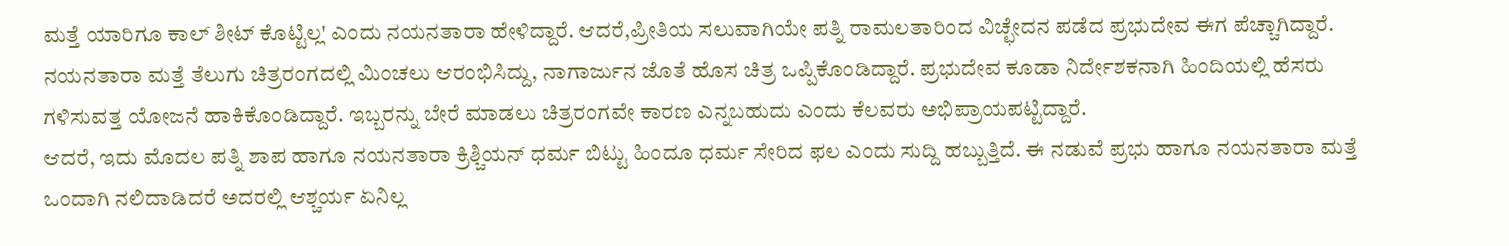ಮತ್ತೆ ಯಾರಿಗೂ ಕಾಲ್ ಶೀಟ್ ಕೊಟ್ಟಿಲ್ಲ' ಎಂದು ನಯನತಾರಾ ಹೇಳಿದ್ದಾರೆ. ಆದರೆ,ಪ್ರೀತಿಯ ಸಲುವಾಗಿಯೇ ಪತ್ನಿ ರಾಮಲತಾರಿಂದ ವಿಚ್ಛೇದನ ಪಡೆದ ಪ್ರಭುದೇವ ಈಗ ಪೆಚ್ಚಾಗಿದ್ದಾರೆ.
ನಯನತಾರಾ ಮತ್ತೆ ತೆಲುಗು ಚಿತ್ರರಂಗದಲ್ಲಿ ಮಿಂಚಲು ಆರಂಭಿಸಿದ್ದು, ನಾಗಾರ್ಜುನ ಜೊತೆ ಹೊಸ ಚಿತ್ರ ಒಪ್ಪಿಕೊಂಡಿದ್ದಾರೆ. ಪ್ರಭುದೇವ ಕೂಡಾ ನಿರ್ದೇಶಕನಾಗಿ ಹಿಂದಿಯಲ್ಲಿ ಹೆಸರು ಗಳಿಸುವತ್ತ ಯೋಜನೆ ಹಾಕಿಕೊಂಡಿದ್ದಾರೆ. ಇಬ್ಬರನ್ನು ಬೇರೆ ಮಾಡಲು ಚಿತ್ರರಂಗವೇ ಕಾರಣ ಎನ್ನಬಹುದು ಎಂದು ಕೆಲವರು ಅಭಿಪ್ರಾಯಪಟ್ಟಿದ್ದಾರೆ.
ಆದರೆ, ಇದು ಮೊದಲ ಪತ್ನಿ ಶಾಪ ಹಾಗೂ ನಯನತಾರಾ ಕ್ರಿಶ್ಚಿಯನ್ ಧರ್ಮ ಬಿಟ್ಟು ಹಿಂದೂ ಧರ್ಮ ಸೇರಿದ ಫಲ ಎಂದು ಸುದ್ದಿ ಹಬ್ಬುತ್ತಿದೆ. ಈ ನಡುವೆ ಪ್ರಭು ಹಾಗೂ ನಯನತಾರಾ ಮತ್ತೆ ಒಂದಾಗಿ ನಲಿದಾಡಿದರೆ ಅದರಲ್ಲಿ ಆಶ್ಚರ್ಯ ಏನಿಲ್ಲ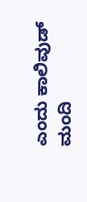ಎಂದು ಕಾಲಿವುಡ್ ಮಂದಿ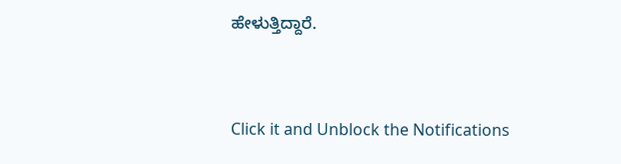ಹೇಳುತ್ತಿದ್ದಾರೆ.


Click it and Unblock the Notifications